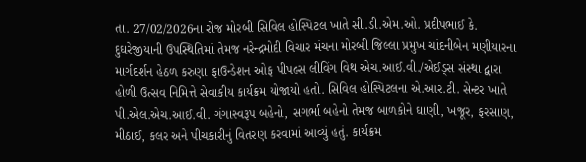તા. 27/02/2026ના રોજ મોરબી સિવિલ હોસ્પિટલ ખાતે સી.ડી.એમ.ઓ. પ્રદીપભાઈ કે. દુઘરેજીયાની ઉપસ્થિતિમાં તેમજ નરેન્દ્રમોદી વિચાર મંચના મોરબી જિલ્લા પ્રમુખ ચાંદનીબેન મણીયારના માર્ગદર્શન હેઠળ કરુણા ફાઉન્ડેશન ઓફ પીપલ્સ લીવિંગ વિથ એચ.આઈ.વી./એઈડ્સ સંસ્થા દ્વારા હોળી ઉત્સવ નિમિત્તે સેવાકીય કાર્યક્રમ યોજાયો હતો. સિવિલ હોસ્પિટલના એ.આર.ટી. સેન્ટર ખાતે પી.એલ.એચ.આઈ.વી. ગંગાસ્વરૂપ બહેનો, સગર્ભા બહેનો તેમજ બાળકોને ઘાણી, ખજૂર, ફરસાણ, મીઠાઈ, કલર અને પીચકારીનું વિતરણ કરવામાં આવ્યું હતું. કાર્યક્રમ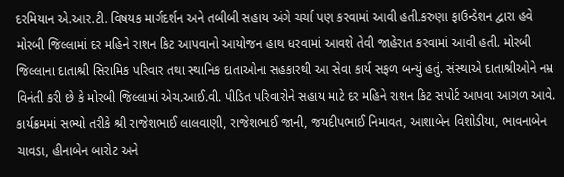દરમિયાન એ.આર.ટી. વિષયક માર્ગદર્શન અને તબીબી સહાય અંગે ચર્ચા પણ કરવામાં આવી હતી.કરુણા ફાઉન્ડેશન દ્વારા હવે મોરબી જિલ્લામાં દર મહિને રાશન કિટ આપવાનો આયોજન હાથ ધરવામાં આવશે તેવી જાહેરાત કરવામાં આવી હતી. મોરબી જિલ્લાના દાતાશ્રી સિરામિક પરિવાર તથા સ્થાનિક દાતાઓના સહકારથી આ સેવા કાર્ય સફળ બન્યું હતું. સંસ્થાએ દાતાશ્રીઓને નમ્ર વિનંતી કરી છે કે મોરબી જિલ્લામાં એચ.આઈ.વી. પીડિત પરિવારોને સહાય માટે દર મહિને રાશન કિટ સપોર્ટ આપવા આગળ આવે. કાર્યક્રમમાં સભ્યો તરીકે શ્રી રાજેશભાઈ લાલવાણી, રાજેશભાઈ જાની, જયદીપભાઈ નિમાવત, આશાબેન વિશોડીયા, ભાવનાબેન ચાવડા, હીનાબેન બારોટ અને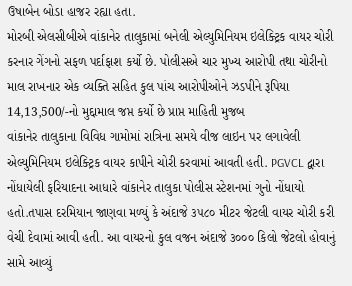ઉષાબેન બોડા હાજર રહ્યા હતા.
મોરબી એલસીબીએ વાંકાનેર તાલુકામાં બનેલી એલ્યુમિનિયમ ઇલેક્ટ્રિક વાયર ચોરી કરનાર ગેંગનો સફળ પર્દાફાશ કર્યો છે. પોલીસએ ચાર મુખ્ય આરોપી તથા ચોરીનો માલ રાખનાર એક વ્યક્તિ સહિત કુલ પાંચ આરોપીઓને ઝડપીને રૂપિયા 14,13,500/-નો મુદ્દામાલ જપ્ત કર્યો છે પ્રાપ્ત માહિતી મુજબ
વાંકાનેર તાલુકાના વિવિધ ગામોમાં રાત્રિના સમયે વીજ લાઇન પર લગાવેલી એલ્યુમિનિયમ ઇલેક્ટ્રિક વાયર કાપીને ચોરી કરવામાં આવતી હતી. PGVCL દ્વારા નોંધાયેલી ફરિયાદના આધારે વાંકાનેર તાલુકા પોલીસ સ્ટેશનમાં ગુનો નોંધાયો હતો.તપાસ દરમિયાન જાણવા મળ્યું કે અંદાજે ૩૫૮૦ મીટર જેટલી વાયર ચોરી કરી વેચી દેવામાં આવી હતી. આ વાયરનો કુલ વજન અંદાજે ૩૦૦૦ કિલો જેટલો હોવાનું સામે આવ્યું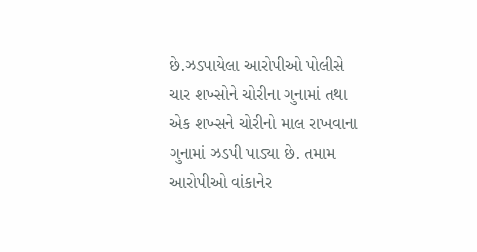છે.ઝડપાયેલા આરોપીઓ પોલીસે ચાર શખ્સોને ચોરીના ગુનામાં તથા એક શખ્સને ચોરીનો માલ રાખવાના ગુનામાં ઝડપી પાડ્યા છે. તમામ આરોપીઓ વાંકાનેર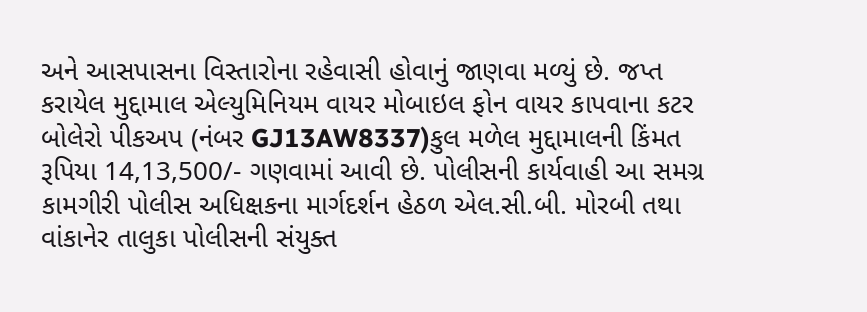અને આસપાસના વિસ્તારોના રહેવાસી હોવાનું જાણવા મળ્યું છે. જપ્ત કરાયેલ મુદ્દામાલ એલ્યુમિનિયમ વાયર મોબાઇલ ફોન વાયર કાપવાના કટર બોલેરો પીકઅપ (નંબર GJ13AW8337)કુલ મળેલ મુદ્દામાલની કિંમત રૂપિયા 14,13,500/- ગણવામાં આવી છે. પોલીસની કાર્યવાહી આ સમગ્ર કામગીરી પોલીસ અધિક્ષકના માર્ગદર્શન હેઠળ એલ.સી.બી. મોરબી તથા વાંકાનેર તાલુકા પોલીસની સંયુક્ત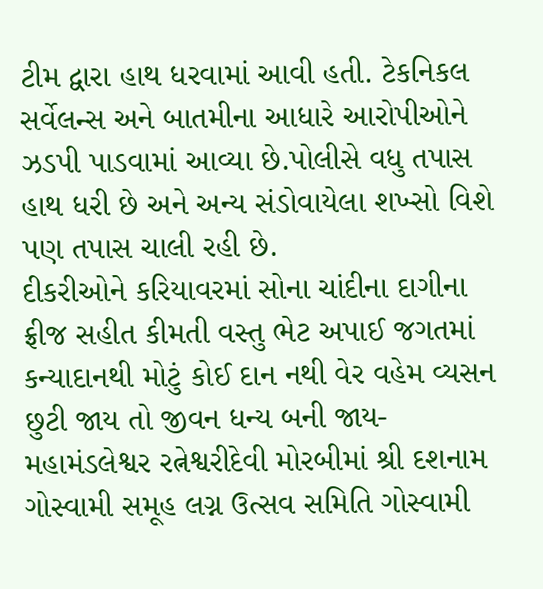ટીમ દ્વારા હાથ ધરવામાં આવી હતી. ટેકનિકલ સર્વેલન્સ અને બાતમીના આધારે આરોપીઓને ઝડપી પાડવામાં આવ્યા છે.પોલીસે વધુ તપાસ હાથ ધરી છે અને અન્ય સંડોવાયેલા શખ્સો વિશે પણ તપાસ ચાલી રહી છે.
દીકરીઓને કરિયાવરમાં સોના ચાંદીના દાગીના ફ્રીજ સહીત કીમતી વસ્તુ ભેટ અપાઈ જગતમાં કન્યાદાનથી મોટું કોઈ દાન નથી વેર વહેમ વ્યસન છુટી જાય તો જીવન ધન્ય બની જાય- મહામંડલેશ્વર રત્નેશ્વરીદેવી મોરબીમાં શ્રી દશનામ ગોસ્વામી સમૂહ લગ્ન ઉત્સવ સમિતિ ગોસ્વામી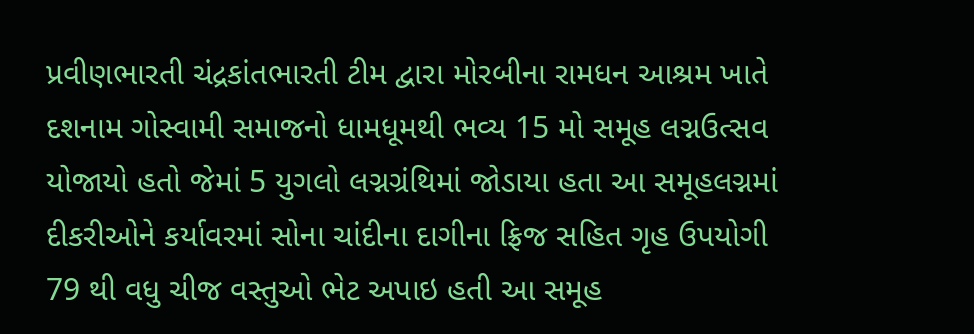પ્રવીણભારતી ચંદ્રકાંતભારતી ટીમ દ્વારા મોરબીના રામધન આશ્રમ ખાતે દશનામ ગોસ્વામી સમાજનો ધામધૂમથી ભવ્ય 15 મો સમૂહ લગ્નઉત્સવ યોજાયો હતો જેમાં 5 યુગલો લગ્નગ્રંથિમાં જોડાયા હતા આ સમૂહલગ્નમાં દીકરીઓને કર્યાવરમાં સોના ચાંદીના દાગીના ફ્રિજ સહિત ગૃહ ઉપયોગી 79 થી વધુ ચીજ વસ્તુઓ ભેટ અપાઇ હતી આ સમૂહ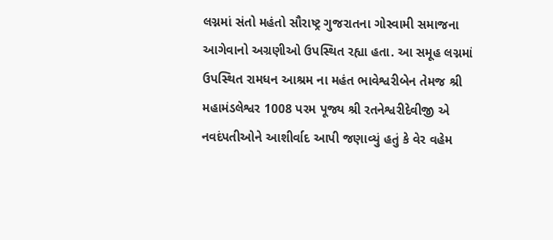લગ્નમાં સંતો મહંતો સૌરાષ્ટ્ર ગુજરાતના ગોસ્વામી સમાજના આગેવાનો અગ્રણીઓ ઉપસ્થિત રહ્યા હતા. આ સમૂહ લગ્નમાં ઉપસ્થિત રામધન આશ્રમ ના મહંત ભાવેશ્વરીબેન તેમજ શ્રી મહામંડલેશ્વર 1008 પરમ પૂજ્ય શ્રી રતનેશ્વરીદેવીજી એ નવદંપતીઓને આશીર્વાદ આપી જણાવ્યું હતું કે વેર વહેમ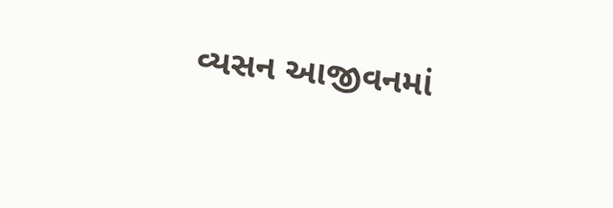વ્યસન આજીવનમાં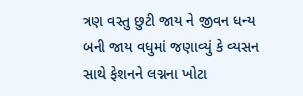ત્રણ વસ્તુ છુટી જાય ને જીવન ધન્ય બની જાય વધુમાં જણાવ્યું કે વ્યસન સાથે ફેશનને લગ્નના ખોટા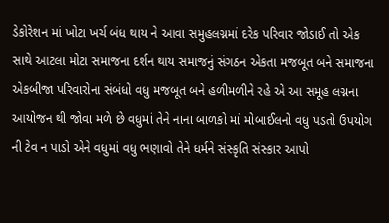ડેકોરેશન માં ખોટા ખર્ચ બંધ થાય ને આવા સમુહલગ્નમાં દરેક પરિવાર જોડાઈ તો એક સાથે આટલા મોટા સમાજના દર્શન થાય સમાજનું સંગઠન એકતા મજબૂત બને સમાજના એકબીજા પરિવારોના સંબંધો વધુ મજબૂત બને હળીમળીને રહે એ આ સમૂહ લગ્નના આયોજન થી જોવા મળે છે વધુમાં તેને નાના બાળકો માં મોબાઈલનો વધુ પડતો ઉપયોગ ની ટેવ ન પાડો એને વધુમાં વધુ ભણાવો તેને ધર્મને સંસ્કૃતિ સંસ્કાર આપો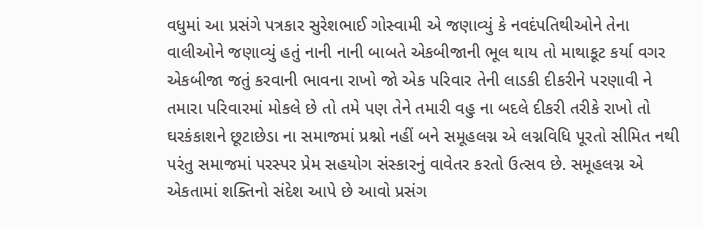વધુમાં આ પ્રસંગે પત્રકાર સુરેશભાઈ ગોસ્વામી એ જણાવ્યું કે નવદંપતિથીઓને તેના વાલીઓને જણાવ્યું હતું નાની નાની બાબતે એકબીજાની ભૂલ થાય તો માથાકૂટ કર્યા વગર એકબીજા જતું કરવાની ભાવના રાખો જો એક પરિવાર તેની લાડકી દીકરીને પરણાવી ને તમારા પરિવારમાં મોકલે છે તો તમે પણ તેને તમારી વહુ ના બદલે દીકરી તરીકે રાખો તો ઘરકંકાશને છૂટાછેડા ના સમાજમાં પ્રશ્નો નહીં બને સમૂહલગ્ન એ લગ્નવિધિ પૂરતો સીમિત નથી પરંતુ સમાજમાં પરસ્પર પ્રેમ સહયોગ સંસ્કારનું વાવેતર કરતો ઉત્સવ છે. સમૂહલગ્ન એ એકતામાં શક્તિનો સંદેશ આપે છે આવો પ્રસંગ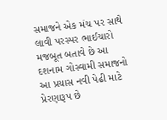સમાજને એક મંચ પર સાથે લાવી પરસ્પર ભાઈચારો મજબૂત બતાવે છે આ દશનામ ગોસ્વામી સમાજનો આ પ્રયાસ નવી પેઢી માટે પ્રેરણારૂપ છે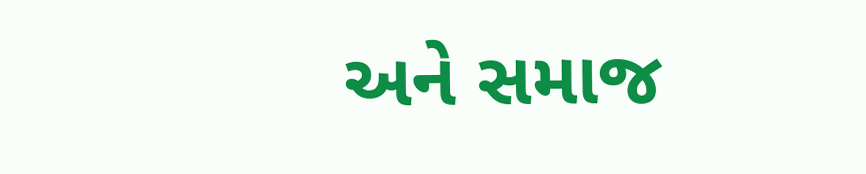અને સમાજ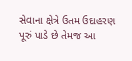સેવાના ક્ષેત્રે ઉતમ ઉદાહરણ પૂરું પાડે છે તેમજ આ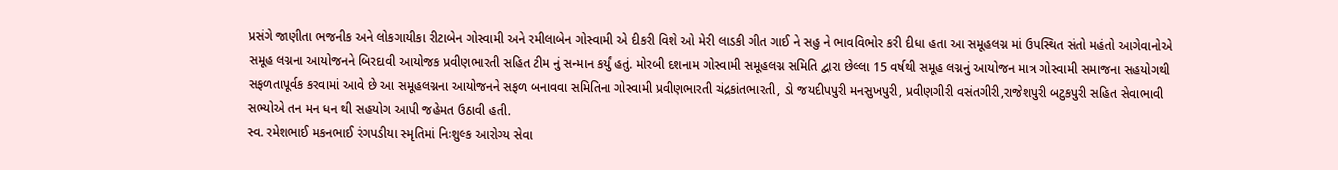પ્રસંગે જાણીતા ભજનીક અને લોકગાયીકા રીટાબેન ગોસ્વામી અને રમીલાબેન ગોસ્વામી એ દીકરી વિશે ઓ મેરી લાડકી ગીત ગાઈ ને સહુ ને ભાવવિભોર કરી દીધા હતા આ સમૂહલગ્ન માં ઉપસ્થિત સંતો મહંતો આગેવાનોએ સમૂહ લગ્નના આયોજનને બિરદાવી આયોજક પ્રવીણભારતી સહિત ટીમ નું સન્માન કર્યું હતું. મોરબી દશનામ ગોસ્વામી સમૂહલગ્ન સમિતિ દ્વારા છેલ્લા 15 વર્ષથી સમૂહ લગ્નનું આયોજન માત્ર ગોસ્વામી સમાજના સહયોગથી સફળતાપૂર્વક કરવામાં આવે છે આ સમૂહલગ્નના આયોજનને સફળ બનાવવા સમિતિના ગોસ્વામી પ્રવીણભારતી ચંદ્રકાંતભારતી, ડો જયદીપપુરી મનસુખપુરી, પ્રવીણગીરી વસંતગીરી,રાજેશપુરી બટુકપુરી સહિત સેવાભાવી સભ્યોએ તન મન ધન થી સહયોગ આપી જહેમત ઉઠાવી હતી.
સ્વ. રમેશભાઈ મકનભાઈ રંગપડીયા સ્મૃતિમાં નિઃશુલ્ક આરોગ્ય સેવા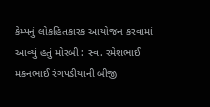કેમ્પનું લોકહિતકારક આયોજન કરવામાં આવ્યું હતું મોરબી : સ્વ. રમેશભાઈ મકનભાઈ રંગપડીયાની બીજી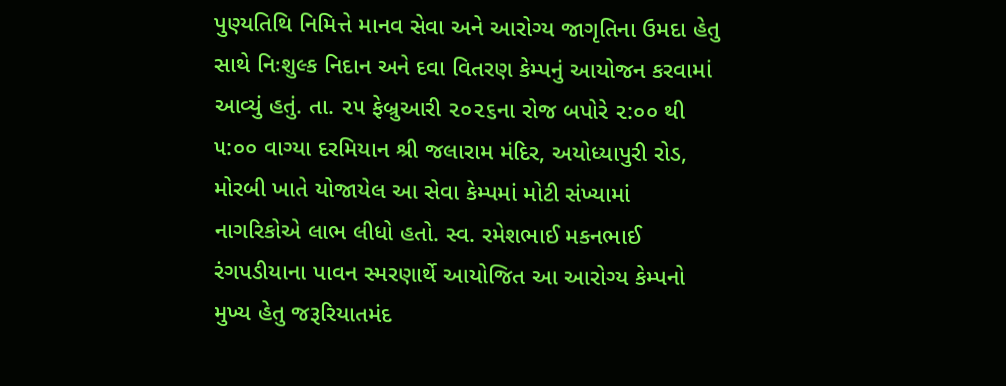પુણ્યતિથિ નિમિત્તે માનવ સેવા અને આરોગ્ય જાગૃતિના ઉમદા હેતુ સાથે નિઃશુલ્ક નિદાન અને દવા વિતરણ કેમ્પનું આયોજન કરવામાં આવ્યું હતું. તા. ૨૫ ફેબ્રુઆરી ૨૦૨૬ના રોજ બપોરે ૨:૦૦ થી ૫:૦૦ વાગ્યા દરમિયાન શ્રી જલારામ મંદિર, અયોધ્યાપુરી રોડ, મોરબી ખાતે યોજાયેલ આ સેવા કેમ્પમાં મોટી સંખ્યામાં નાગરિકોએ લાભ લીધો હતો. સ્વ. રમેશભાઈ મકનભાઈ રંગપડીયાના પાવન સ્મરણાર્થે આયોજિત આ આરોગ્ય કેમ્પનો મુખ્ય હેતુ જરૂરિયાતમંદ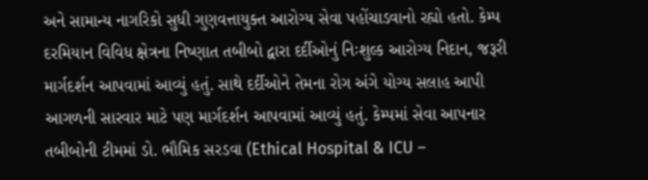અને સામાન્ય નાગરિકો સુધી ગુણવત્તાયુક્ત આરોગ્ય સેવા પહોંચાડવાનો રહ્યો હતો. કેમ્પ દરમિયાન વિવિધ ક્ષેત્રના નિષ્ણાત તબીબો દ્વારા દર્દીઓનું નિઃશુલ્ક આરોગ્ય નિદાન, જરૂરી માર્ગદર્શન આપવામાં આવ્યું હતું. સાથે દર્દીઓને તેમના રોગ અંગે યોગ્ય સલાહ આપી આગળની સારવાર માટે પણ માર્ગદર્શન આપવામાં આવ્યું હતું. કેમ્પમાં સેવા આપનાર તબીબોની ટીમમાં ડો. ભૌમિક સરડવા (Ethical Hospital & ICU –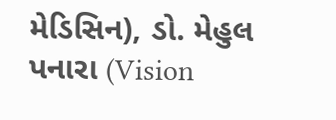મેડિસિન), ડો. મેહુલ પનારા (Vision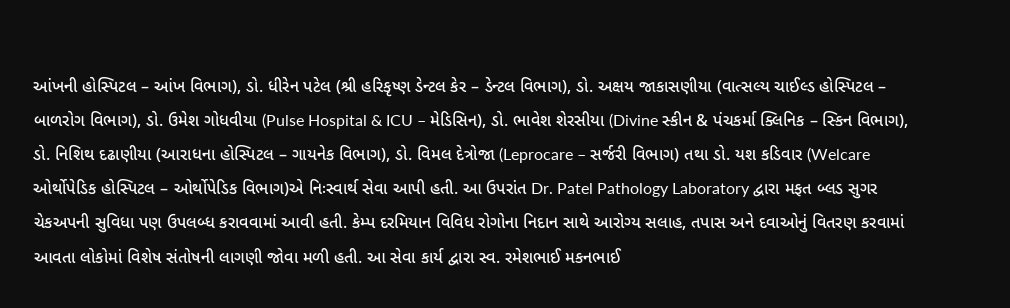આંખની હોસ્પિટલ – આંખ વિભાગ), ડો. ધીરેન પટેલ (શ્રી હરિકૃષ્ણ ડેન્ટલ કેર – ડેન્ટલ વિભાગ), ડો. અક્ષય જાકાસણીયા (વાત્સલ્ય ચાઈલ્ડ હોસ્પિટલ – બાળરોગ વિભાગ), ડો. ઉમેશ ગોધવીયા (Pulse Hospital & ICU – મેડિસિન), ડો. ભાવેશ શેરસીયા (Divine સ્કીન & પંચકર્મા ક્લિનિક – સ્કિન વિભાગ), ડો. નિશિથ દઢાણીયા (આરાધના હોસ્પિટલ – ગાયનેક વિભાગ), ડો. વિમલ દેત્રોજા (Leprocare – સર્જરી વિભાગ) તથા ડો. યશ કડિવાર (Welcare ઓર્થોપેડિક હોસ્પિટલ – ઓર્થોપેડિક વિભાગ)એ નિઃસ્વાર્થ સેવા આપી હતી. આ ઉપરાંત Dr. Patel Pathology Laboratory દ્વારા મફત બ્લડ સુગર ચેકઅપની સુવિધા પણ ઉપલબ્ધ કરાવવામાં આવી હતી. કેમ્પ દરમિયાન વિવિધ રોગોના નિદાન સાથે આરોગ્ય સલાહ, તપાસ અને દવાઓનું વિતરણ કરવામાં આવતા લોકોમાં વિશેષ સંતોષની લાગણી જોવા મળી હતી. આ સેવા કાર્ય દ્વારા સ્વ. રમેશભાઈ મકનભાઈ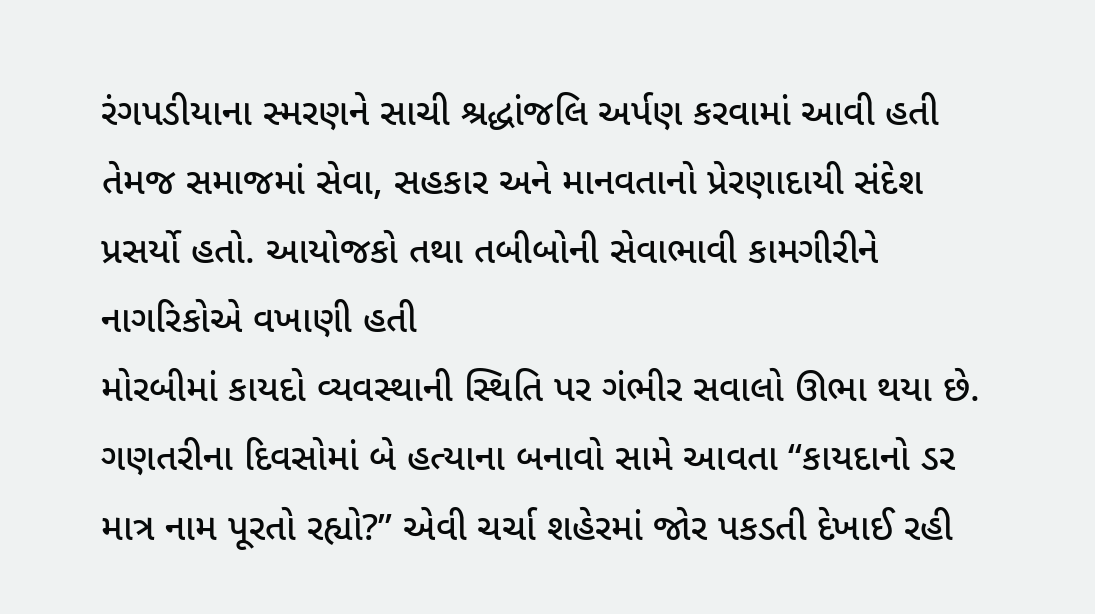રંગપડીયાના સ્મરણને સાચી શ્રદ્ધાંજલિ અર્પણ કરવામાં આવી હતી તેમજ સમાજમાં સેવા, સહકાર અને માનવતાનો પ્રેરણાદાયી સંદેશ પ્રસર્યો હતો. આયોજકો તથા તબીબોની સેવાભાવી કામગીરીને નાગરિકોએ વખાણી હતી
મોરબીમાં કાયદો વ્યવસ્થાની સ્થિતિ પર ગંભીર સવાલો ઊભા થયા છે. ગણતરીના દિવસોમાં બે હત્યાના બનાવો સામે આવતા “કાયદાનો ડર માત્ર નામ પૂરતો રહ્યો?” એવી ચર્ચા શહેરમાં જોર પકડતી દેખાઈ રહી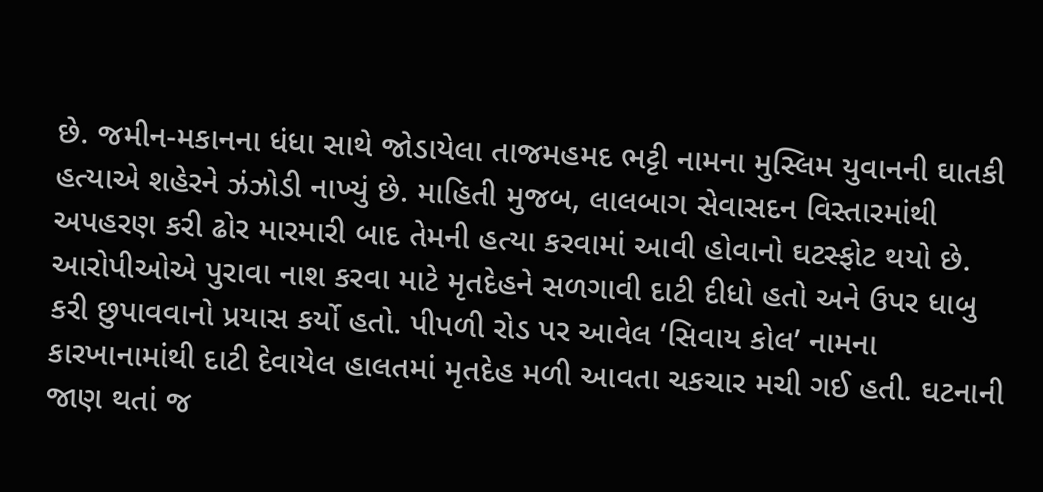છે. જમીન-મકાનના ધંધા સાથે જોડાયેલા તાજમહમદ ભટ્ટી નામના મુસ્લિમ યુવાનની ઘાતકી હત્યાએ શહેરને ઝંઝોડી નાખ્યું છે. માહિતી મુજબ, લાલબાગ સેવાસદન વિસ્તારમાંથી અપહરણ કરી ઢોર મારમારી બાદ તેમની હત્યા કરવામાં આવી હોવાનો ઘટસ્ફોટ થયો છે. આરોપીઓએ પુરાવા નાશ કરવા માટે મૃતદેહને સળગાવી દાટી દીધો હતો અને ઉપર ધાબુ કરી છુપાવવાનો પ્રયાસ કર્યો હતો. પીપળી રોડ પર આવેલ ‘સિવાય કોલ’ નામના કારખાનામાંથી દાટી દેવાયેલ હાલતમાં મૃતદેહ મળી આવતા ચકચાર મચી ગઈ હતી. ઘટનાની જાણ થતાં જ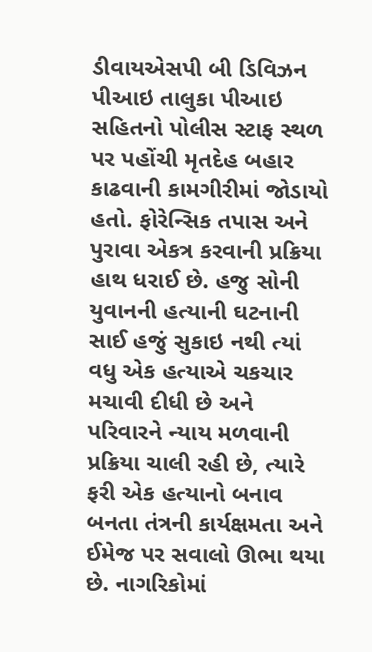ડીવાયએસપી બી ડિવિઝન પીઆઇ તાલુકા પીઆઇ સહિતનો પોલીસ સ્ટાફ સ્થળ પર પહોંચી મૃતદેહ બહાર કાઢવાની કામગીરીમાં જોડાયો હતો. ફોરેન્સિક તપાસ અને પુરાવા એકત્ર કરવાની પ્રક્રિયા હાથ ધરાઈ છે. હજુ સોની યુવાનની હત્યાની ઘટનાની સાઈ હજું સુકાઇ નથી ત્યાં વધુ એક હત્યાએ ચકચાર મચાવી દીધી છે અને પરિવારને ન્યાય મળવાની પ્રક્રિયા ચાલી રહી છે, ત્યારે ફરી એક હત્યાનો બનાવ બનતા તંત્રની કાર્યક્ષમતા અને ઈમેજ પર સવાલો ઊભા થયા છે. નાગરિકોમાં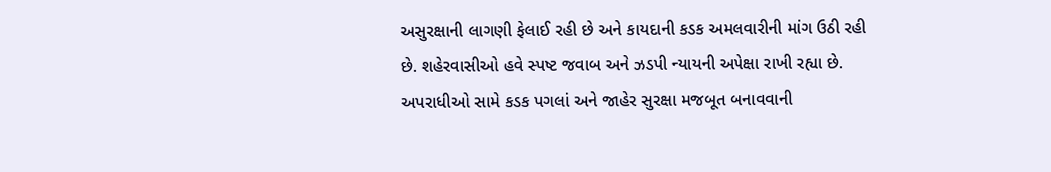અસુરક્ષાની લાગણી ફેલાઈ રહી છે અને કાયદાની કડક અમલવારીની માંગ ઉઠી રહી છે. શહેરવાસીઓ હવે સ્પષ્ટ જવાબ અને ઝડપી ન્યાયની અપેક્ષા રાખી રહ્યા છે. અપરાધીઓ સામે કડક પગલાં અને જાહેર સુરક્ષા મજબૂત બનાવવાની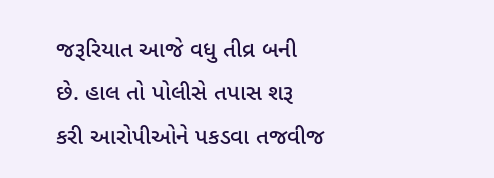જરૂરિયાત આજે વધુ તીવ્ર બની છે. હાલ તો પોલીસે તપાસ શરૂ કરી આરોપીઓને પકડવા તજવીજ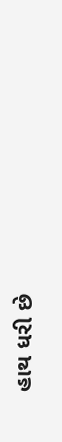હાથ ધરી છે